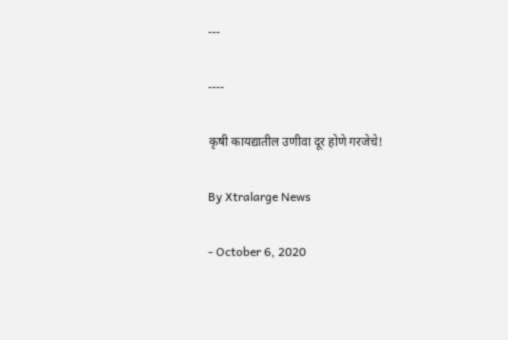---

----

कृषी कायद्यातील उणीवा दूर होणे गरजेचे!

By Xtralarge News

- October 6, 2020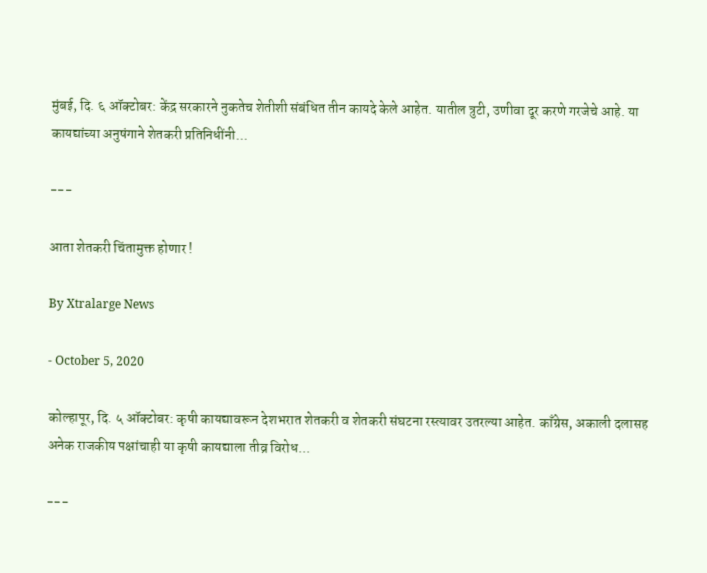मुंबई, दि. ६ ऑक्टोबर: केंद्र सरकारने नुकतेच शेतीशी संबंधित तीन कायदे केले आहेत. यातील त्रुटी, उणीवा दूर करणे गरजेचे आहे. या कायद्यांच्या अनुषंगाने शेतकरी प्रतिनिधींनी...

---

आता शेतकरी चिंतामुक्त होणार !

By Xtralarge News

- October 5, 2020

कोल्हापूर, दि. ५ ऑक्टोबर: कृषी कायद्यावरून देशभरात शेतकरी व शेतकरी संघटना रस्त्यावर उतरल्या आहेत. काँग्रेस, अकाली दलासह अनेक राजकीय पक्षांचाही या कृषी कायद्याला तीव्र विरोध...

---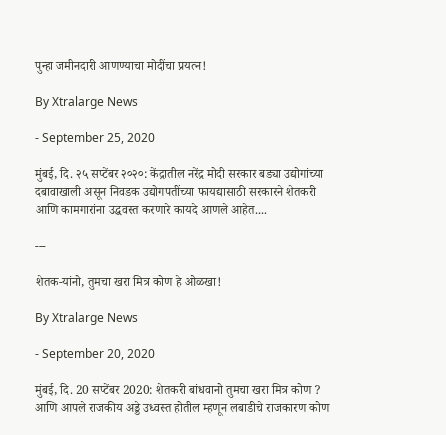पुन्हा जमीनदारी आणण्याचा मोदींचा प्रयत्न!

By Xtralarge News

- September 25, 2020

मुंबई, दि. २५ सप्टेंबर २०२०: केंद्रातील नरेंद्र मोदी सरकार बड्या उद्योगांच्या दबावाखाली असून निवडक उद्योगपतींच्या फायद्यासाठी सरकारने शेतकरी आणि कामगारांना उद्धवस्त करणारे कायदे आणले आहेत....

---

शेतक-यांनो, तुमचा खरा मित्र कोण हे ओळखा!

By Xtralarge News

- September 20, 2020

मुंबई, दि. 20 सप्टेंबर 2020: शेतकरी बांधवानो तुमचा खरा मित्र कोण ? आणि आपले राजकीय अड्डे उध्वस्त होतील म्हणून लबाडीचे राजकारण कोण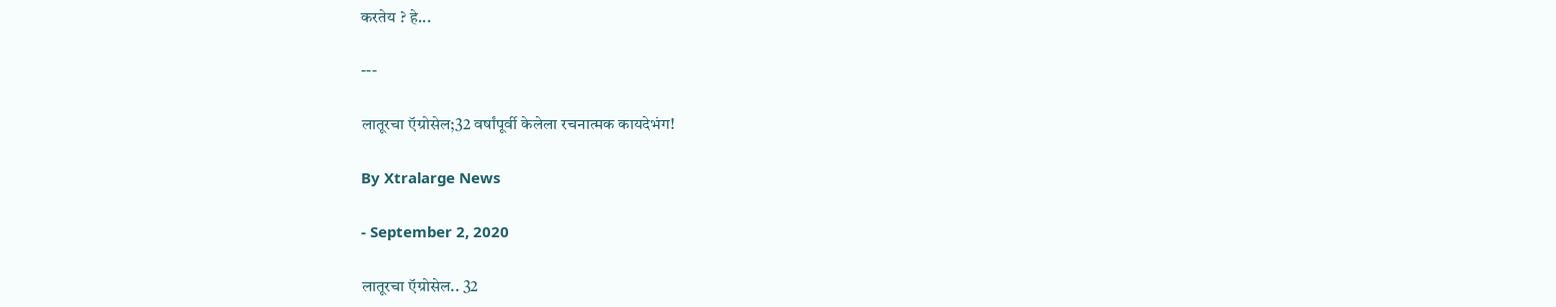करतेय ? हे...

---

लातूरचा ऍग्रोसेल;32 वर्षांपूर्वी केलेला रचनात्मक कायदेभंग!

By Xtralarge News

- September 2, 2020

लातूरचा ऍग्रोसेल.. 32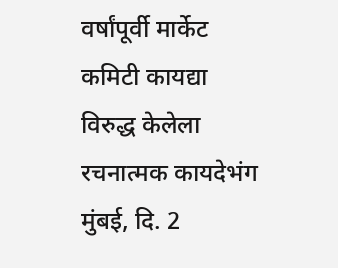वर्षांपूर्वी मार्केट कमिटी कायद्या विरुद्ध केलेला रचनात्मक कायदेभंग मुंबई, दि. 2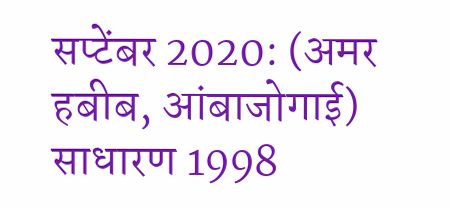सप्टेंबर 2020: (अमर हबीब, आंबाजोगाई) साधारण 1998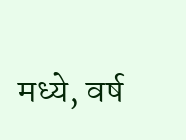मध्ये, वर्ष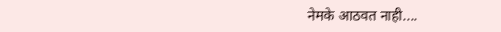नेमके आठवत नाही....